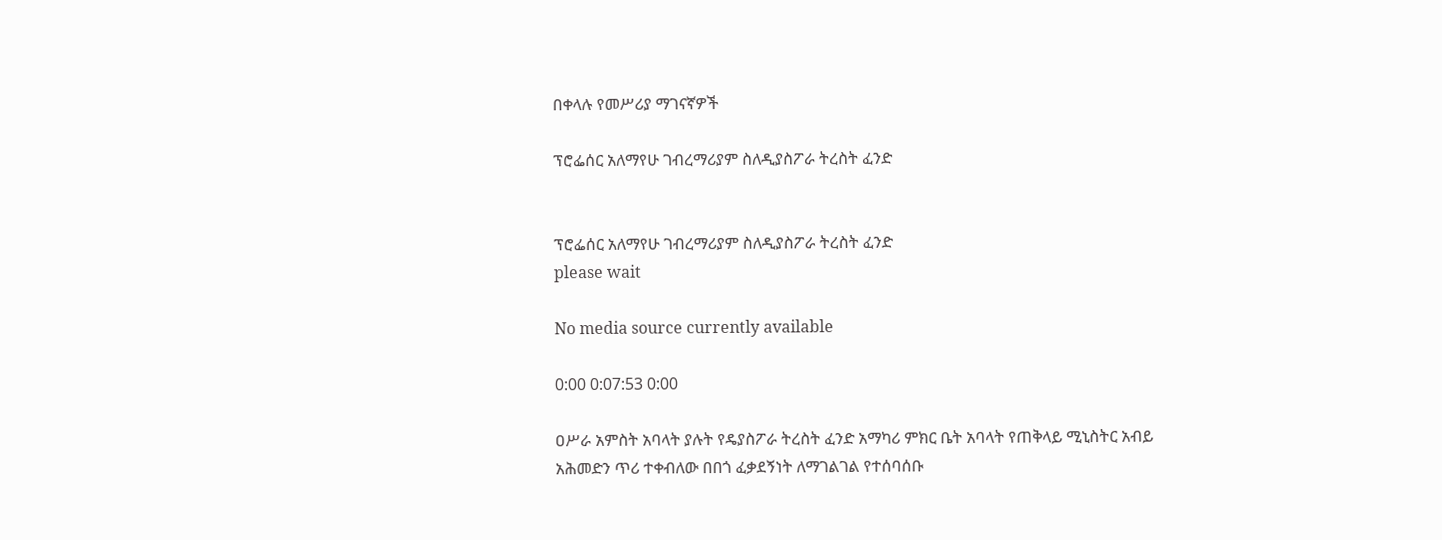በቀላሉ የመሥሪያ ማገናኛዎች

ፕሮፌሰር አለማየሁ ገብረማሪያም ስለዲያስፖራ ትረስት ፈንድ


ፕሮፌሰር አለማየሁ ገብረማሪያም ስለዲያስፖራ ትረስት ፈንድ
please wait

No media source currently available

0:00 0:07:53 0:00

ዐሥራ አምስት አባላት ያሉት የዴያስፖራ ትረስት ፈንድ አማካሪ ምክር ቤት አባላት የጠቅላይ ሚኒስትር አብይ አሕመድን ጥሪ ተቀብለው በበጎ ፈቃደኝነት ለማገልገል የተሰባሰቡ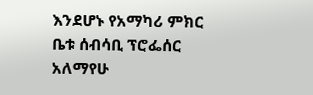እንደሆኑ የአማካሪ ምክር ቤቱ ሰብሳቢ ፕሮፌሰር አለማየሁ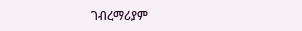ገብረማሪያም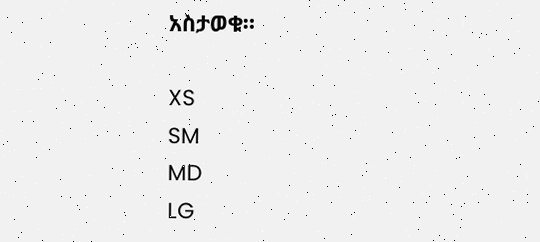አስታወቁ።

XS
SM
MD
LG